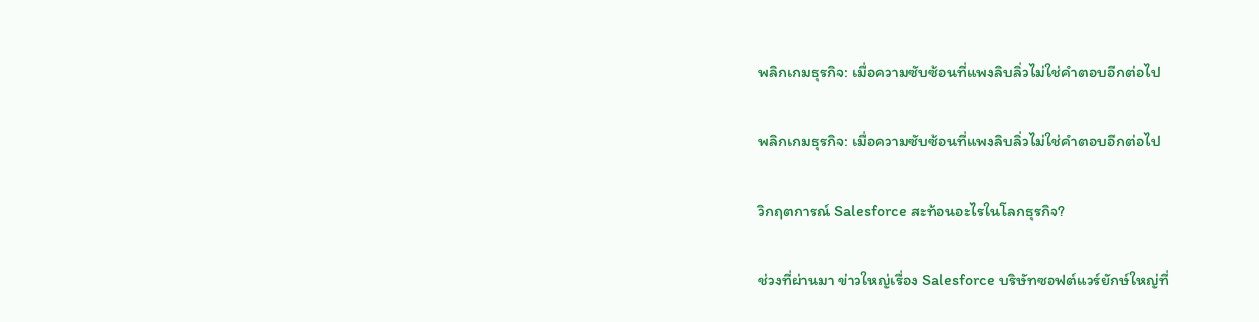พลิกเกมธุรกิจ: เมื่อความซับซ้อนที่แพงลิบลิ่วไม่ใช่คำตอบอีกต่อไป

พลิกเกมธุรกิจ: เมื่อความซับซ้อนที่แพงลิบลิ่วไม่ใช่คำตอบอีกต่อไป

วิกฤตการณ์ Salesforce สะท้อนอะไรในโลกธุรกิจ?

ช่วงที่ผ่านมา ข่าวใหญ่เรื่อง Salesforce บริษัทซอฟต์แวร์ยักษ์ใหญ่ที่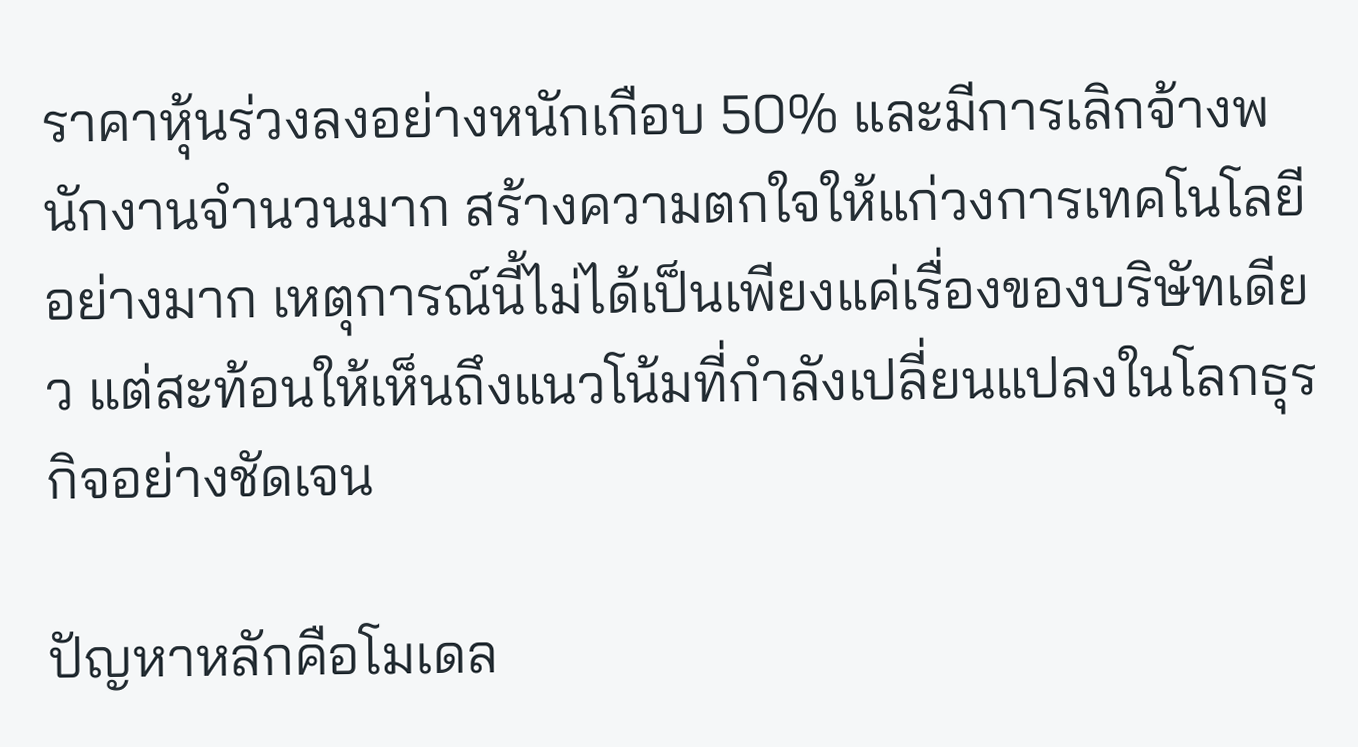ราคาหุ้นร่วงลงอย่างหนักเกือบ 50% และมีการเลิกจ้างพนักงานจำนวนมาก สร้างความตกใจให้แก่วงการเทคโนโลยีอย่างมาก เหตุการณ์นี้ไม่ได้เป็นเพียงแค่เรื่องของบริษัทเดียว แต่สะท้อนให้เห็นถึงแนวโน้มที่กำลังเปลี่ยนแปลงในโลกธุรกิจอย่างชัดเจน

ปัญหาหลักคือโมเดล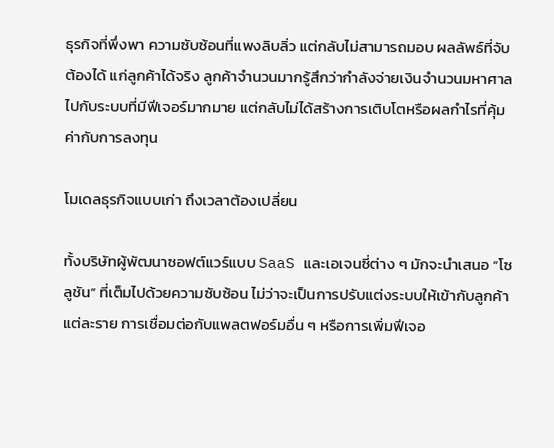ธุรกิจที่พึ่งพา ความซับซ้อนที่แพงลิบลิ่ว แต่กลับไม่สามารถมอบ ผลลัพธ์ที่จับต้องได้ แก่ลูกค้าได้จริง ลูกค้าจำนวนมากรู้สึกว่ากำลังจ่ายเงินจำนวนมหาศาลไปกับระบบที่มีฟีเจอร์มากมาย แต่กลับไม่ได้สร้างการเติบโตหรือผลกำไรที่คุ้มค่ากับการลงทุน

โมเดลธุรกิจแบบเก่า ถึงเวลาต้องเปลี่ยน

ทั้งบริษัทผู้พัฒนาซอฟต์แวร์แบบ SaaS และเอเจนซี่ต่าง ๆ มักจะนำเสนอ “โซลูชัน” ที่เต็มไปด้วยความซับซ้อน ไม่ว่าจะเป็นการปรับแต่งระบบให้เข้ากับลูกค้าแต่ละราย การเชื่อมต่อกับแพลตฟอร์มอื่น ๆ หรือการเพิ่มฟีเจอ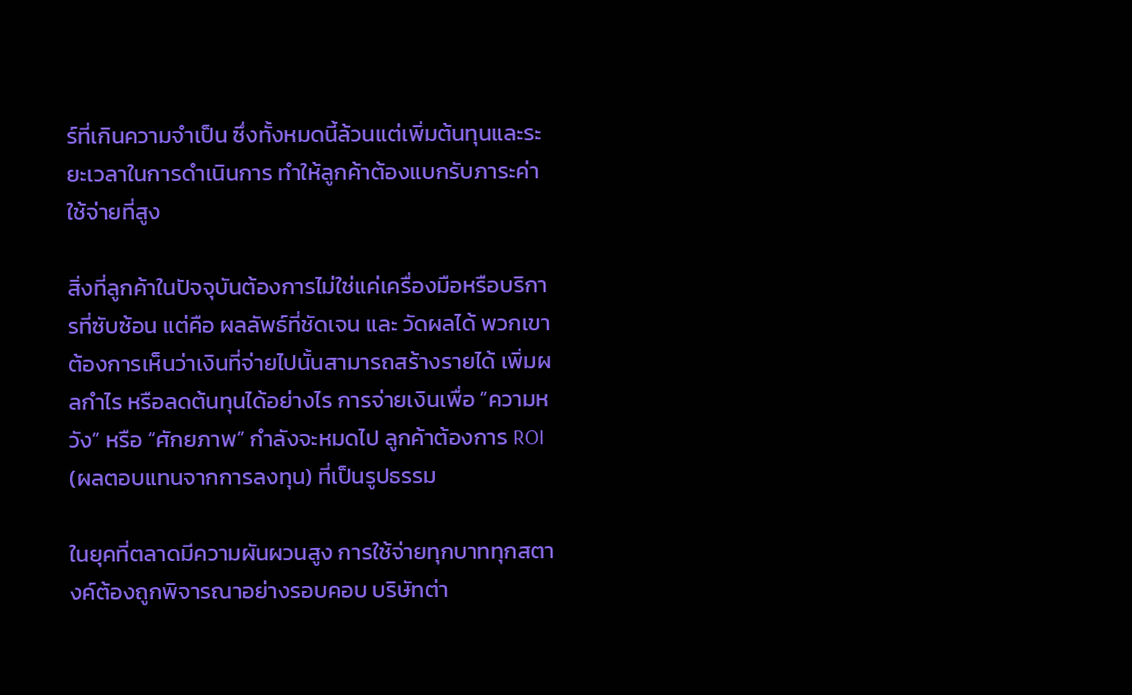ร์ที่เกินความจำเป็น ซึ่งทั้งหมดนี้ล้วนแต่เพิ่มต้นทุนและระยะเวลาในการดำเนินการ ทำให้ลูกค้าต้องแบกรับภาระค่าใช้จ่ายที่สูง

สิ่งที่ลูกค้าในปัจจุบันต้องการไม่ใช่แค่เครื่องมือหรือบริการที่ซับซ้อน แต่คือ ผลลัพธ์ที่ชัดเจน และ วัดผลได้ พวกเขาต้องการเห็นว่าเงินที่จ่ายไปนั้นสามารถสร้างรายได้ เพิ่มผลกำไร หรือลดต้นทุนได้อย่างไร การจ่ายเงินเพื่อ “ความหวัง” หรือ “ศักยภาพ” กำลังจะหมดไป ลูกค้าต้องการ ROI (ผลตอบแทนจากการลงทุน) ที่เป็นรูปธรรม

ในยุคที่ตลาดมีความผันผวนสูง การใช้จ่ายทุกบาททุกสตางค์ต้องถูกพิจารณาอย่างรอบคอบ บริษัทต่า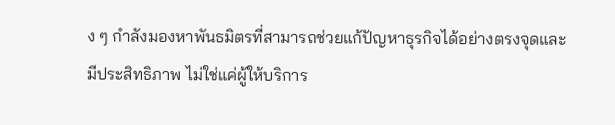ง ๆ กำลังมองหาพันธมิตรที่สามารถช่วยแก้ปัญหาธุรกิจได้อย่างตรงจุดและมีประสิทธิภาพ ไม่ใช่แค่ผู้ให้บริการ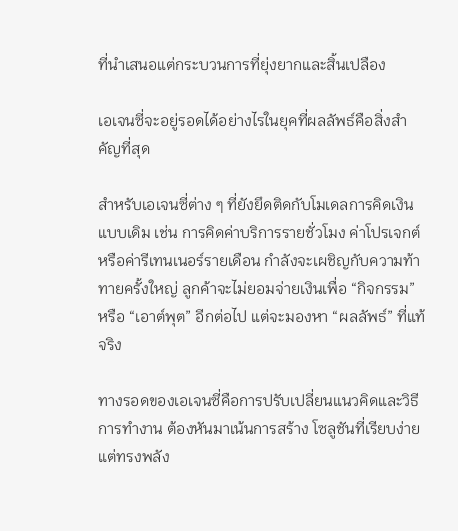ที่นำเสนอแต่กระบวนการที่ยุ่งยากและสิ้นเปลือง

เอเจนซี่จะอยู่รอดได้อย่างไรในยุคที่ผลลัพธ์คือสิ่งสำคัญที่สุด

สำหรับเอเจนซี่ต่าง ๆ ที่ยังยึดติดกับโมเดลการคิดเงินแบบเดิม เช่น การคิดค่าบริการรายชั่วโมง ค่าโปรเจกต์ หรือค่ารีเทนเนอร์รายเดือน กำลังจะเผชิญกับความท้าทายครั้งใหญ่ ลูกค้าจะไม่ยอมจ่ายเงินเพื่อ “กิจกรรม” หรือ “เอาต์พุต” อีกต่อไป แต่จะมองหา “ผลลัพธ์” ที่แท้จริง

ทางรอดของเอเจนซี่คือการปรับเปลี่ยนแนวคิดและวิธีการทำงาน ต้องหันมาเน้นการสร้าง โซลูชันที่เรียบง่ายแต่ทรงพลัง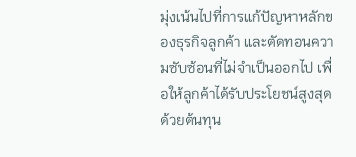มุ่งเน้นไปที่การแก้ปัญหาหลักของธุรกิจลูกค้า และตัดทอนความซับซ้อนที่ไม่จำเป็นออกไป เพื่อให้ลูกค้าได้รับประโยชน์สูงสุดด้วยต้นทุน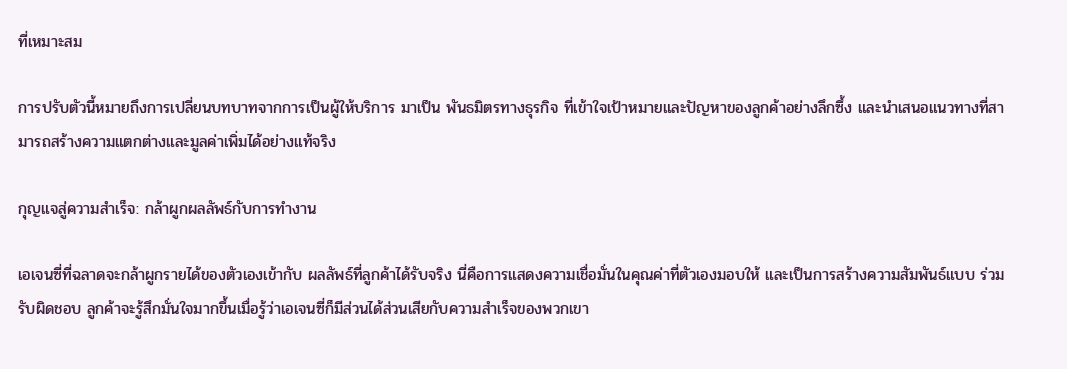ที่เหมาะสม

การปรับตัวนี้หมายถึงการเปลี่ยนบทบาทจากการเป็นผู้ให้บริการ มาเป็น พันธมิตรทางธุรกิจ ที่เข้าใจเป้าหมายและปัญหาของลูกค้าอย่างลึกซึ้ง และนำเสนอแนวทางที่สามารถสร้างความแตกต่างและมูลค่าเพิ่มได้อย่างแท้จริง

กุญแจสู่ความสำเร็จ: กล้าผูกผลลัพธ์กับการทำงาน

เอเจนซี่ที่ฉลาดจะกล้าผูกรายได้ของตัวเองเข้ากับ ผลลัพธ์ที่ลูกค้าได้รับจริง นี่คือการแสดงความเชื่อมั่นในคุณค่าที่ตัวเองมอบให้ และเป็นการสร้างความสัมพันธ์แบบ ร่วมรับผิดชอบ ลูกค้าจะรู้สึกมั่นใจมากขึ้นเมื่อรู้ว่าเอเจนซี่ก็มีส่วนได้ส่วนเสียกับความสำเร็จของพวกเขา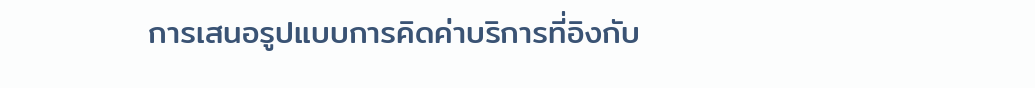การเสนอรูปแบบการคิดค่าบริการที่อิงกับ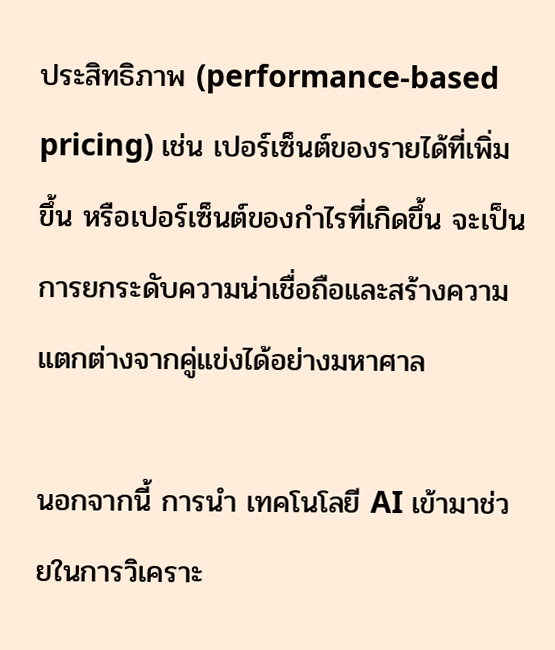ประสิทธิภาพ (performance-based pricing) เช่น เปอร์เซ็นต์ของรายได้ที่เพิ่มขึ้น หรือเปอร์เซ็นต์ของกำไรที่เกิดขึ้น จะเป็นการยกระดับความน่าเชื่อถือและสร้างความแตกต่างจากคู่แข่งได้อย่างมหาศาล

นอกจากนี้ การนำ เทคโนโลยี AI เข้ามาช่วยในการวิเคราะ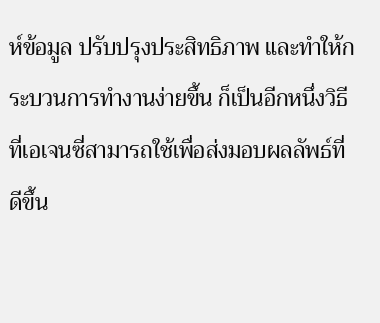ห์ข้อมูล ปรับปรุงประสิทธิภาพ และทำให้กระบวนการทำงานง่ายขึ้น ก็เป็นอีกหนึ่งวิธีที่เอเจนซี่สามารถใช้เพื่อส่งมอบผลลัพธ์ที่ดีขึ้น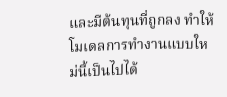และมีต้นทุนที่ถูกลง ทำให้โมเดลการทำงานแบบใหม่นี้เป็นไปได้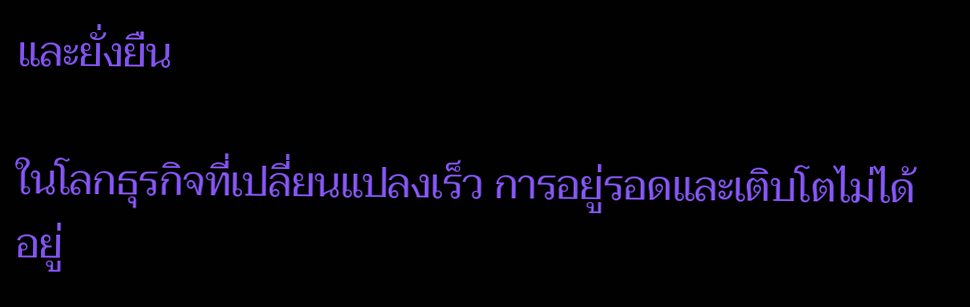และยั่งยืน

ในโลกธุรกิจที่เปลี่ยนแปลงเร็ว การอยู่รอดและเติบโตไม่ได้อยู่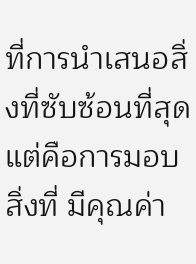ที่การนำเสนอสิ่งที่ซับซ้อนที่สุด แต่คือการมอบสิ่งที่ มีคุณค่า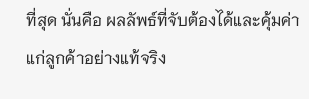ที่สุด นั่นคือ ผลลัพธ์ที่จับต้องได้และคุ้มค่า แก่ลูกค้าอย่างแท้จริง